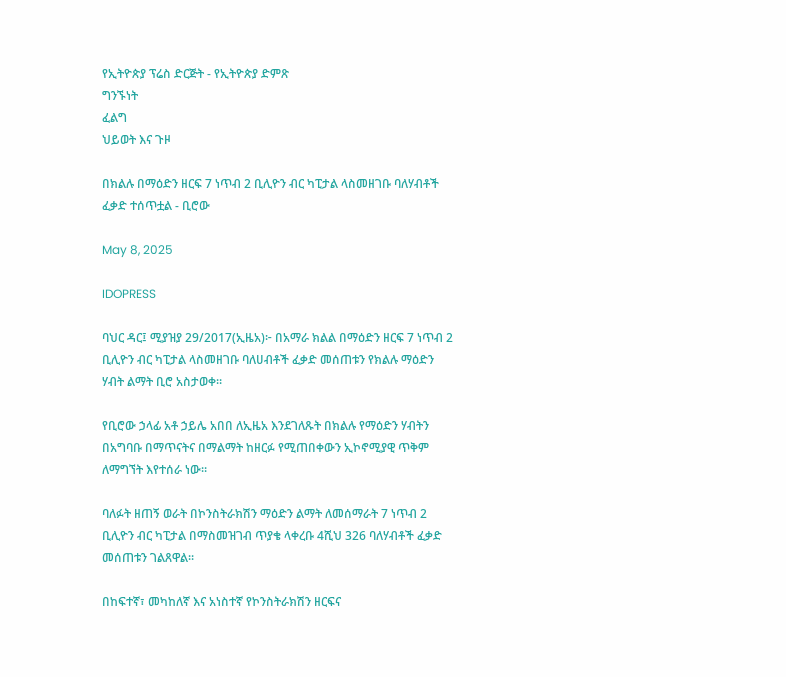የኢትዮጵያ ፕሬስ ድርጅት - የኢትዮጵያ ድምጽ
ግንኙነት
ፈልግ
ህይወት እና ጉዞ

በክልሉ በማዕድን ዘርፍ 7 ነጥብ 2 ቢሊዮን ብር ካፒታል ላስመዘገቡ ባለሃብቶች ፈቃድ ተሰጥቷል - ቢሮው

May 8, 2025

IDOPRESS

ባህር ዳር፤ ሚያዝያ 29/2017(ኢዜአ)፦ በአማራ ክልል በማዕድን ዘርፍ 7 ነጥብ 2 ቢሊዮን ብር ካፒታል ላስመዘገቡ ባለሀብቶች ፈቃድ መሰጠቱን የክልሉ ማዕድን ሃብት ልማት ቢሮ አስታወቀ።

የቢሮው ኃላፊ አቶ ኃይሌ አበበ ለኢዜአ እንደገለጹት በክልሉ የማዕድን ሃብትን በአግባቡ በማጥናትና በማልማት ከዘርፉ የሚጠበቀውን ኢኮኖሚያዊ ጥቅም ለማግኘት እየተሰራ ነው።

ባለፉት ዘጠኝ ወራት በኮንስትራክሽን ማዕድን ልማት ለመሰማራት 7 ነጥብ 2 ቢሊዮን ብር ካፒታል በማስመዝገብ ጥያቄ ላቀረቡ 4ሺህ 326 ባለሃብቶች ፈቃድ መሰጠቱን ገልጸዋል።

በከፍተኛ፣ መካከለኛ እና አነስተኛ የኮንስትራክሽን ዘርፍና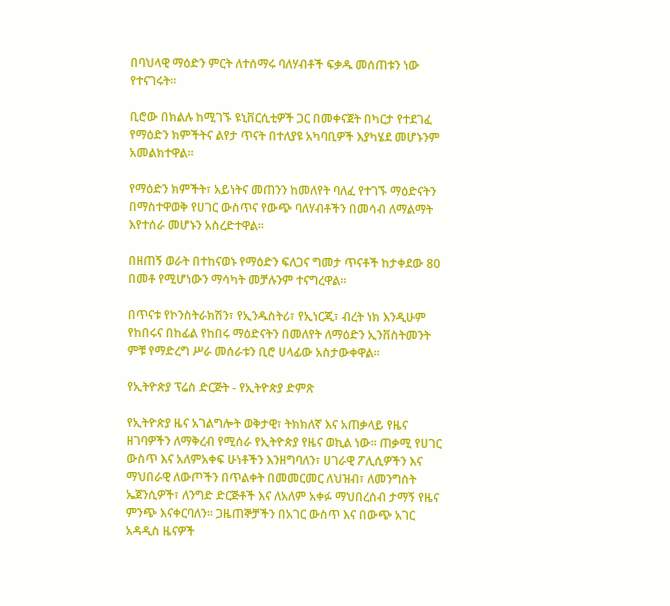በባህላዊ ማዕድን ምርት ለተሰማሩ ባለሃብቶች ፍቃዱ መሰጠቱን ነው የተናገሩት።

ቢሮው በክልሉ ከሚገኙ ዩኒቨርሲቲዎች ጋር በመቀናጀት በካርታ የተደገፈ የማዕድን ክምችትና ልየታ ጥናት በተለያዩ አካባቢዎች እያካሄደ መሆኑንም አመልክተዋል።

የማዕድን ክምችት፣ አይነትና መጠንን ከመለየት ባለፈ የተገኙ ማዕድናትን በማስተዋወቅ የሀገር ውስጥና የውጭ ባለሃብቶችን በመሳብ ለማልማት እየተሰራ መሆኑን አስረድተዋል።

በዘጠኝ ወራት በተከናወኑ የማዕድን ፍለጋና ግመታ ጥናቶች ከታቀደው 80 በመቶ የሚሆነውን ማሳካት መቻሉንም ተናግረዋል።

በጥናቱ የኮንስትራክሽን፣ የኢንዱስትሪ፣ የኢነርጂ፣ ብረት ነክ እንዲሁም የከበሩና በከፊል የከበሩ ማዕድናትን በመለየት ለማዕድን ኢንቨስትመንት ምቹ የማድረግ ሥራ መሰራቱን ቢሮ ሀላፊው አስታውቀዋል።

የኢትዮጵያ ፕሬስ ድርጅት - የኢትዮጵያ ድምጽ

የኢትዮጵያ ዜና አገልግሎት ወቅታዊ፣ ትክክለኛ እና አጠቃላይ የዜና ዘገባዎችን ለማቅረብ የሚሰራ የኢትዮጵያ የዜና ወኪል ነው። ጠቃሚ የሀገር ውስጥ እና አለምአቀፍ ሁነቶችን እንዘግባለን፣ ሀገራዊ ፖሊሲዎችን እና ማህበራዊ ለውጦችን በጥልቀት በመመርመር ለህዝብ፣ ለመንግስት ኤጀንሲዎች፣ ለንግድ ድርጅቶች እና ለአለም አቀፉ ማህበረሰብ ታማኝ የዜና ምንጭ እናቀርባለን። ጋዜጠኞቻችን በአገር ውስጥ እና በውጭ አገር አዳዲስ ዜናዎች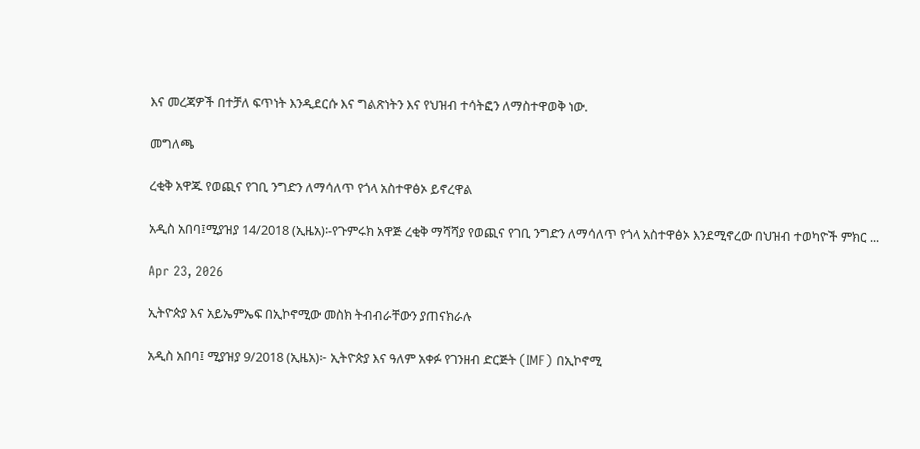እና መረጃዎች በተቻለ ፍጥነት እንዲደርሱ እና ግልጽነትን እና የህዝብ ተሳትፎን ለማስተዋወቅ ነው.

መግለጫ

ረቂቅ አዋጁ የወጪና የገቢ ንግድን ለማሳለጥ የጎላ አስተዋፅኦ ይኖረዋል

አዲስ አበባ፤ሚያዝያ 14/2018 (ኢዜአ)፡-የጉምሩክ አዋጅ ረቂቅ ማሻሻያ የወጪና የገቢ ንግድን ለማሳለጥ የጎላ አስተዋፅኦ እንደሚኖረው በህዝብ ተወካዮች ምክር ...

Apr 23, 2026

ኢትዮጵያ እና አይኤምኤፍ በኢኮኖሚው መስክ ትብብራቸውን ያጠናክራሉ

አዲስ አበባ፤ ሚያዝያ 9/2018 (ኢዜአ)፦ ኢትዮጵያ እና ዓለም አቀፉ የገንዘብ ድርጅት (IMF) በኢኮኖሚ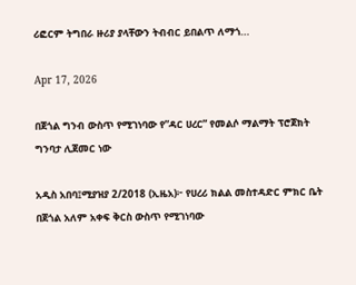ሪፎርም ትግበራ ዙሪያ ያላቸውን ትብብር ይበልጥ ለማጎ...

Apr 17, 2026

በጀጎል ግንብ ውስጥ የሚገነባው የ”ዳር ሀረር” የመልሶ ማልማት ፕሮጀክት ግንባታ ሊጀመር ነው

አዲስ አበባ፤ሚያዝያ 2/2018 (ኢዜአ)፦ የሀረሪ ክልል መስተዳድር ምክር ቤት በጀጎል አለም አቀፍ ቅርስ ውስጥ የሚገነባው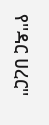የ''ዳር ሀረር''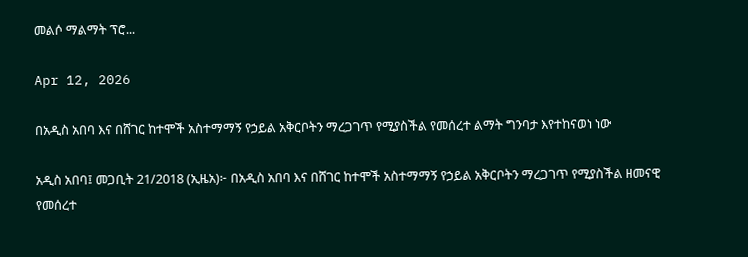መልሶ ማልማት ፕሮ...

Apr 12, 2026

በአዲስ አበባ እና በሸገር ከተሞች አስተማማኝ የኃይል አቅርቦትን ማረጋገጥ የሚያስችል የመሰረተ ልማት ግንባታ እየተከናወነ ነው

አዲስ አበባ፤ መጋቢት 21/2018 (ኢዜአ)፦ በአዲስ አበባ እና በሸገር ከተሞች አስተማማኝ የኃይል አቅርቦትን ማረጋገጥ የሚያስችል ዘመናዊ የመሰረተ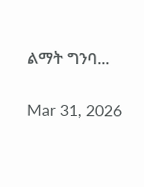ልማት ግንባ...

Mar 31, 2026